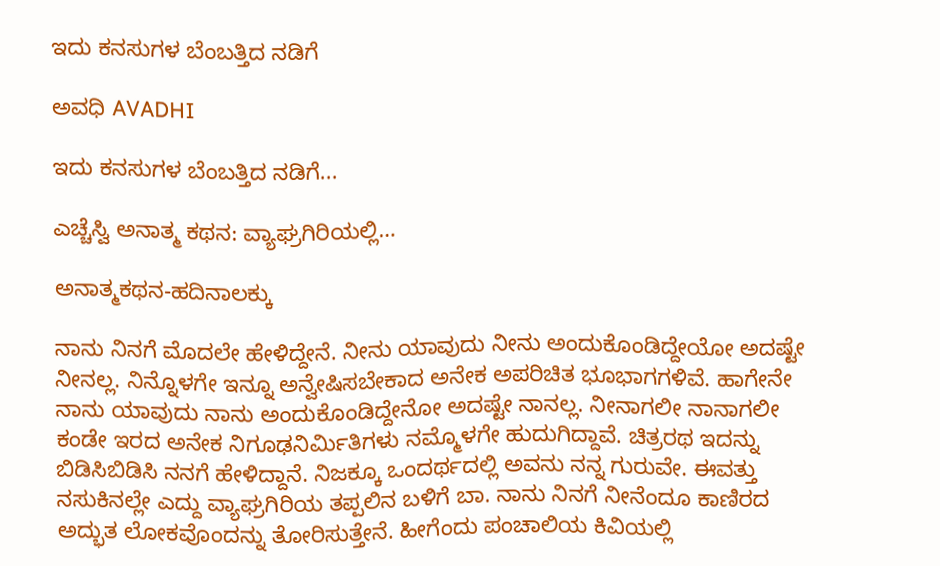ಇದು ಕನಸುಗಳ ಬೆಂಬತ್ತಿದ ನಡಿಗೆ‍

ಅವಧಿ AVADHI

ಇದು ಕನಸುಗಳ ಬೆಂಬತ್ತಿದ ನಡಿಗೆ...

ಎಚ್ಚೆಸ್ವಿ ಅನಾತ್ಮ ಕಥನ: ವ್ಯಾಘ್ರಗಿರಿಯಲ್ಲಿ…

ಅನಾತ್ಮಕಥನ-ಹದಿನಾಲಕ್ಕು

ನಾನು ನಿನಗೆ ಮೊದಲೇ ಹೇಳಿದ್ದೇನೆ. ನೀನು ಯಾವುದು ನೀನು ಅಂದುಕೊಂಡಿದ್ದೇಯೋ ಅದಷ್ಟೇ ನೀನಲ್ಲ. ನಿನ್ನೊಳಗೇ ಇನ್ನೂ ಅನ್ವೇಷಿಸಬೇಕಾದ ಅನೇಕ ಅಪರಿಚಿತ ಭೂಭಾಗಗಳಿವೆ. ಹಾಗೇನೇ ನಾನು ಯಾವುದು ನಾನು ಅಂದುಕೊಂಡಿದ್ದೇನೋ ಅದಷ್ಟೇ ನಾನಲ್ಲ. ನೀನಾಗಲೀ ನಾನಾಗಲೀ ಕಂಡೇ ಇರದ ಅನೇಕ ನಿಗೂಢನಿರ್ಮಿತಿಗಳು ನಮ್ಮೊಳಗೇ ಹುದುಗಿದ್ದಾವೆ. ಚಿತ್ರರಥ ಇದನ್ನು ಬಿಡಿಸಿಬಿಡಿಸಿ ನನಗೆ ಹೇಳಿದ್ದಾನೆ. ನಿಜಕ್ಕೂ ಒಂದರ್ಥದಲ್ಲಿ ಅವನು ನನ್ನ ಗುರುವೇ. ಈವತ್ತು ನಸುಕಿನಲ್ಲೇ ಎದ್ದು ವ್ಯಾಘ್ರಗಿರಿಯ ತಪ್ಪಲಿನ ಬಳಿಗೆ ಬಾ. ನಾನು ನಿನಗೆ ನೀನೆಂದೂ ಕಾಣಿರದ ಅದ್ಭುತ ಲೋಕವೊಂದನ್ನು ತೋರಿಸುತ್ತೇನೆ. ಹೀಗೆಂದು ಪಂಚಾಲಿಯ ಕಿವಿಯಲ್ಲಿ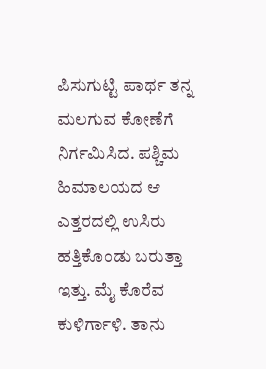ಪಿಸುಗುಟ್ಟಿ ಪಾರ್ಥ ತನ್ನ ಮಲಗುವ ಕೋಣೆಗೆ ನಿರ್ಗಮಿಸಿದ. ಪಶ್ಚಿಮ ಹಿಮಾಲಯದ ಆ ಎತ್ತರದಲ್ಲಿ ಉಸಿರು ಹತ್ತಿಕೊಂಡು ಬರುತ್ತಾ ಇತ್ತು. ಮೈ ಕೊರೆವ ಕುಳಿರ್ಗಾಳಿ. ತಾನು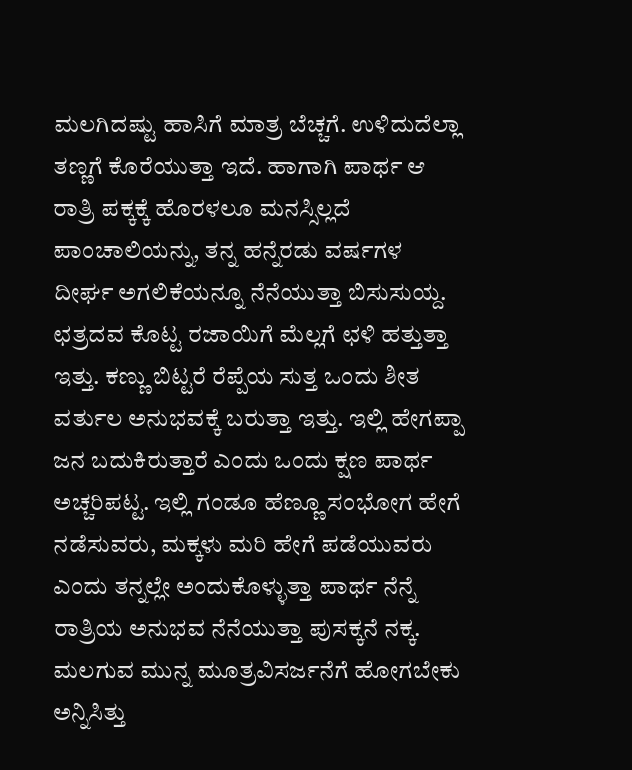ಮಲಗಿದಷ್ಟು ಹಾಸಿಗೆ ಮಾತ್ರ ಬೆಚ್ಚಗೆ. ಉಳಿದುದೆಲ್ಲಾ ತಣ್ಣಗೆ ಕೊರೆಯುತ್ತಾ ಇದೆ. ಹಾಗಾಗಿ ಪಾರ್ಥ ಆ ರಾತ್ರಿ ಪಕ್ಕಕ್ಕೆ ಹೊರಳಲೂ ಮನಸ್ಸಿಲ್ಲದೆ ಪಾಂಚಾಲಿಯನ್ನು, ತನ್ನ ಹನ್ನೆರಡು ವರ್ಷಗಳ ದೀರ್ಘ ಅಗಲಿಕೆಯನ್ನೂ ನೆನೆಯುತ್ತಾ ಬಿಸುಸುಯ್ದ. ಛತ್ರದವ ಕೊಟ್ಟ ರಜಾಯಿಗೆ ಮೆಲ್ಲಗೆ ಛಳಿ ಹತ್ತುತ್ತಾ ಇತ್ತು. ಕಣ್ಣು ಬಿಟ್ಟರೆ ರೆಪ್ಪೆಯ ಸುತ್ತ ಒಂದು ಶೀತ ವರ್ತುಲ ಅನುಭವಕ್ಕೆ ಬರುತ್ತಾ ಇತ್ತು. ಇಲ್ಲಿ ಹೇಗಪ್ಪಾ ಜನ ಬದುಕಿರುತ್ತಾರೆ ಎಂದು ಒಂದು ಕ್ಷಣ ಪಾರ್ಥ ಅಚ್ಚರಿಪಟ್ಟ. ಇಲ್ಲಿ ಗಂಡೂ ಹೆಣ್ಣೂ ಸಂಭೋಗ ಹೇಗೆ ನಡೆಸುವರು, ಮಕ್ಕಳು ಮರಿ ಹೇಗೆ ಪಡೆಯುವರು ಎಂದು ತನ್ನಲ್ಲೇ ಅಂದುಕೊಳ್ಳುತ್ತಾ ಪಾರ್ಥ ನೆನ್ನೆ ರಾತ್ರಿಯ ಅನುಭವ ನೆನೆಯುತ್ತಾ ಪುಸಕ್ಕನೆ ನಕ್ಕ. ಮಲಗುವ ಮುನ್ನ ಮೂತ್ರವಿಸರ್ಜನೆಗೆ ಹೋಗಬೇಕು ಅನ್ನಿಸಿತ್ತು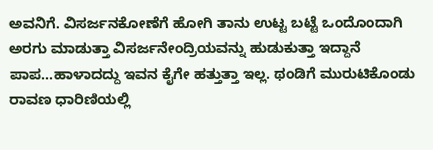ಅವನಿಗೆ. ವಿಸರ್ಜನಕೋಣೆಗೆ ಹೋಗಿ ತಾನು ಉಟ್ಟ ಬಟ್ಟೆ ಒಂದೊಂದಾಗಿ ಅರಗು ಮಾಡುತ್ತಾ ವಿಸರ್ಜನೇಂದ್ರಿಯವನ್ನು ಹುಡುಕುತ್ತಾ ಇದ್ದಾನೆ ಪಾಪ…ಹಾಳಾದದ್ದು ಇವನ ಕೈಗೇ ಹತ್ತುತ್ತಾ ಇಲ್ಲ. ಥಂಡಿಗೆ ಮುರುಟಿಕೊಂಡು ರಾವಣ ಧಾರಿಣಿಯಲ್ಲಿ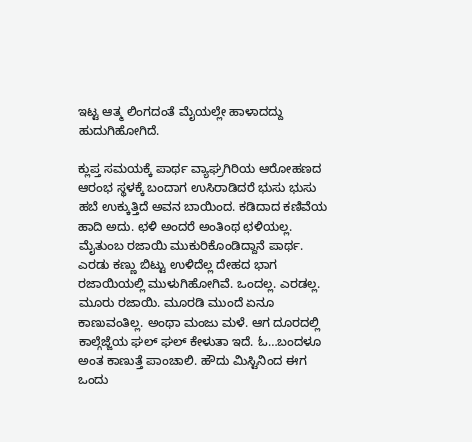ಇಟ್ಟ ಆತ್ಮ ಲಿಂಗದಂತೆ ಮೈಯಲ್ಲೇ ಹಾಳಾದದ್ದು ಹುದುಗಿಹೋಗಿದೆ.

ಕ್ಲುಪ್ತ ಸಮಯಕ್ಕೆ ಪಾರ್ಥ ವ್ಯಾಘ್ರಗಿರಿಯ ಆರೋಹಣದ ಆರಂಭ ಸ್ಥಳಕ್ಕೆ ಬಂದಾಗ ಉಸಿರಾಡಿದರೆ ಭುಸು ಭುಸು ಹಬೆ ಉಕ್ಕುತ್ತಿದೆ ಅವನ ಬಾಯಿಂದ. ಕಡಿದಾದ ಕಣಿವೆಯ ಹಾದಿ ಅದು. ಛಳಿ ಅಂದರೆ ಅಂತಿಂಥ ಛಳಿಯಲ್ಲ. ಮೈತುಂಬ ರಜಾಯಿ ಮುಕುರಿಕೊಂಡಿದ್ದಾನೆ ಪಾರ್ಥ. ಎರಡು ಕಣ್ಣು ಬಿಟ್ಟು ಉಳಿದೆಲ್ಲ ದೇಹದ ಭಾಗ ರಜಾಯಿಯಲ್ಲಿ ಮುಳುಗಿಹೋಗಿವೆ. ಒಂದಲ್ಲ. ಎರಡಲ್ಲ. ಮೂರು ರಜಾಯಿ. ಮೂರಡಿ ಮುಂದೆ ಏನೂ ಕಾಣುವಂತಿಲ್ಲ. ಅಂಥಾ ಮಂಜು ಮಳೆ. ಆಗ ದೂರದಲ್ಲಿ ಕಾಲ್ಗೆಜ್ಜೆಯ ಘಲ್ ಘಲ್ ಕೇಳುತಾ ಇದೆ. ಓ…ಬಂದಳೂ ಅಂತ ಕಾಣುತ್ತೆ ಪಾಂಚಾಲಿ. ಹೌದು ಮಿಸ್ಟಿನಿಂದ ಈಗ ಒಂದು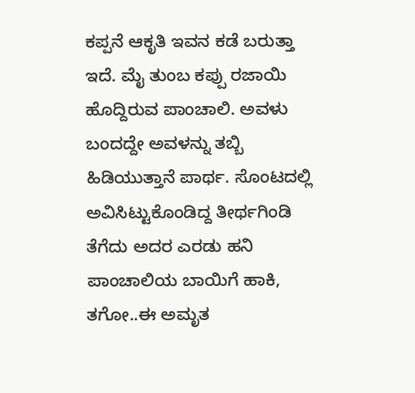ಕಪ್ಪನೆ ಆಕೃತಿ ಇವನ ಕಡೆ ಬರುತ್ತಾ ಇದೆ. ಮೈ ತುಂಬ ಕಪ್ಪು ರಜಾಯಿ ಹೊದ್ದಿರುವ ಪಾಂಚಾಲಿ. ಅವಳು ಬಂದದ್ದೇ ಅವಳನ್ನು ತಬ್ಬಿ ಹಿಡಿಯುತ್ತಾನೆ ಪಾರ್ಥ. ಸೊಂಟದಲ್ಲಿ ಅವಿಸಿಟ್ಟುಕೊಂಡಿದ್ದ ತೀರ್ಥಗಿಂಡಿ ತೆಗೆದು ಅದರ ಎರಡು ಹನಿ ಪಾಂಚಾಲಿಯ ಬಾಯಿಗೆ ಹಾಕಿ, ತಗೋ..ಈ ಅಮೃತ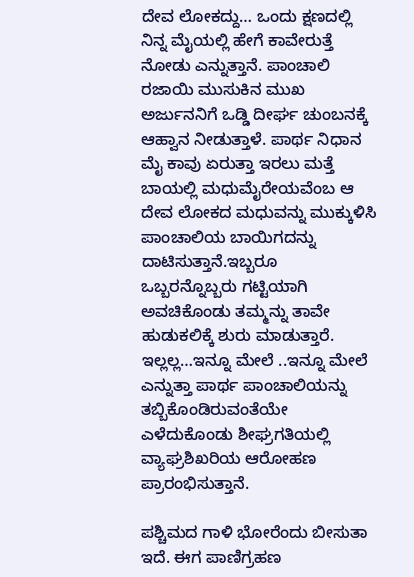ದೇವ ಲೋಕದ್ದು… ಒಂದು ಕ್ಷಣದಲ್ಲಿ ನಿನ್ನ ಮೈಯಲ್ಲಿ ಹೇಗೆ ಕಾವೇರುತ್ತೆ ನೋಡು ಎನ್ನುತ್ತಾನೆ. ಪಾಂಚಾಲಿ ರಜಾಯಿ ಮುಸುಕಿನ ಮುಖ ಅರ್ಜುನನಿಗೆ ಒಡ್ಡಿ ದೀರ್ಘ ಚುಂಬನಕ್ಕೆ ಆಹ್ವಾನ ನೀಡುತ್ತಾಳೆ. ಪಾರ್ಥ ನಿಧಾನ ಮೈ ಕಾವು ಏರುತ್ತಾ ಇರಲು ಮತ್ತೆ ಬಾಯಲ್ಲಿ ಮಧುಮೈರೇಯವೆಂಬ ಆ ದೇವ ಲೋಕದ ಮಧುವನ್ನು ಮುಕ್ಕುಳಿಸಿ ಪಾಂಚಾಲಿಯ ಬಾಯಿಗದನ್ನು ದಾಟಿಸುತ್ತಾನೆ.ಇಬ್ಬರೂ ಒಬ್ಬರನ್ನೊಬ್ಬರು ಗಟ್ಟಿಯಾಗಿ ಅವಚಿಕೊಂಡು ತಮ್ಮನ್ನು ತಾವೇ ಹುಡುಕಲಿಕ್ಕೆ ಶುರು ಮಾಡುತ್ತಾರೆ. ಇಲ್ಲಲ್ಲ…ಇನ್ನೂ ಮೇಲೆ ..ಇನ್ನೂ ಮೇಲೆ ಎನ್ನುತ್ತಾ ಪಾರ್ಥ ಪಾಂಚಾಲಿಯನ್ನು ತಬ್ಬಿಕೊಂಡಿರುವಂತೆಯೇ ಎಳೆದುಕೊಂಡು ಶೀಘ್ರಗತಿಯಲ್ಲಿ ವ್ಯಾಘ್ರಶಿಖರಿಯ ಆರೋಹಣ ಪ್ರಾರಂಭಿಸುತ್ತಾನೆ.

ಪಶ್ಚಿಮದ ಗಾಳಿ ಭೋರೆಂದು ಬೀಸುತಾ ಇದೆ. ಈಗ ಪಾಣಿಗ್ರಹಣ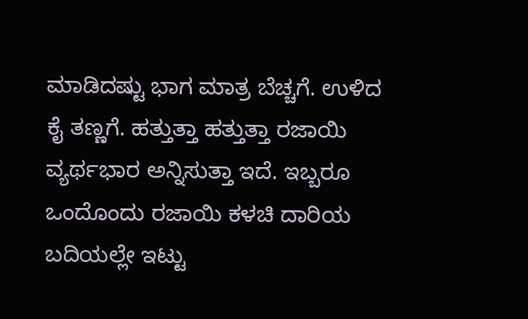ಮಾಡಿದಷ್ಟು ಭಾಗ ಮಾತ್ರ ಬೆಚ್ಚಗೆ. ಉಳಿದ ಕೈ ತಣ್ಣಗೆ. ಹತ್ತುತ್ತಾ ಹತ್ತುತ್ತಾ ರಜಾಯಿ ವ್ಯರ್ಥಭಾರ ಅನ್ನಿಸುತ್ತಾ ಇದೆ. ಇಬ್ಬರೂ ಒಂದೊಂದು ರಜಾಯಿ ಕಳಚಿ ದಾರಿಯ ಬದಿಯಲ್ಲೇ ಇಟ್ಟು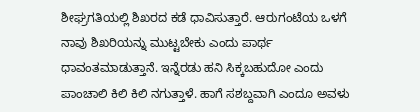ಶೀಘ್ರಗತಿಯಲ್ಲಿ ಶಿಖರದ ಕಡೆ ಧಾವಿಸುತ್ತಾರೆ. ಆರುಗಂಟೆಯ ಒಳಗೆ ನಾವು ಶಿಖರಿಯನ್ನು ಮುಟ್ಟಬೇಕು ಎಂದು ಪಾರ್ಥ ಧಾವಂತಮಾಡುತ್ತಾನೆ. ಇನ್ನೆರಡು ಹನಿ ಸಿಕ್ಕಬಹುದೋ ಎಂದು ಪಾಂಚಾಲಿ ಕಿಲಿ ಕಿಲಿ ನಗುತ್ತಾಳೆ. ಹಾಗೆ ಸಶಬ್ದವಾಗಿ ಎಂದೂ ಅವಳು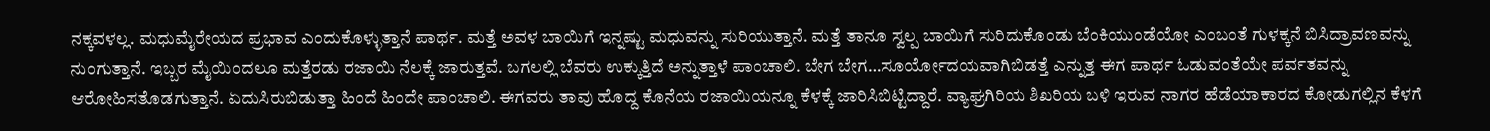ನಕ್ಕವಳಲ್ಲ. ಮಧುಮೈರೇಯದ ಪ್ರಭಾವ ಎಂದುಕೊಳ್ಳುತ್ತಾನೆ ಪಾರ್ಥ. ಮತ್ತೆ ಅವಳ ಬಾಯಿಗೆ ಇನ್ನಷ್ಟು ಮಧುವನ್ನು ಸುರಿಯುತ್ತಾನೆ. ಮತ್ತೆ ತಾನೂ ಸ್ವಲ್ಪ ಬಾಯಿಗೆ ಸುರಿದುಕೊಂಡು ಬೆಂಕಿಯುಂಡೆಯೋ ಎಂಬಂತೆ ಗುಳಕ್ಕನೆ ಬಿಸಿದ್ರಾವಣವನ್ನು ನುಂಗುತ್ತಾನೆ. ಇಬ್ಬರ ಮೈಯಿಂದಲೂ ಮತ್ತೆರಡು ರಜಾಯಿ ನೆಲಕ್ಕೆ ಜಾರುತ್ತವೆ. ಬಗಲಲ್ಲಿ ಬೆವರು ಉಕ್ಕುತ್ತಿದೆ ಅನ್ನುತ್ತಾಳೆ ಪಾಂಚಾಲಿ. ಬೇಗ ಬೇಗ…ಸೂರ್ಯೋದಯವಾಗಿಬಿಡತ್ತೆ ಎನ್ನುತ್ತ ಈಗ ಪಾರ್ಥ ಓಡುವಂತೆಯೇ ಪರ್ವತವನ್ನು ಆರೋಹಿಸತೊಡಗುತ್ತಾನೆ. ಏದುಸಿರುಬಿಡುತ್ತಾ ಹಿಂದೆ ಹಿಂದೇ ಪಾಂಚಾಲಿ. ಈಗವರು ತಾವು ಹೊದ್ದ ಕೊನೆಯ ರಜಾಯಿಯನ್ನೂ ಕೆಳಕ್ಕೆ ಜಾರಿಸಿಬಿಟ್ಟಿದ್ದಾರೆ. ವ್ಯಾಘ್ರಗಿರಿಯ ಶಿಖರಿಯ ಬಳಿ ಇರುವ ನಾಗರ ಹೆಡೆಯಾಕಾರದ ಕೋಡುಗಲ್ಲಿನ ಕೆಳಗೆ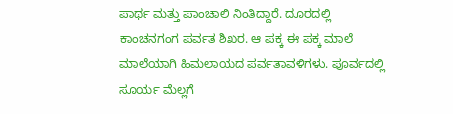ಪಾರ್ಥ ಮತ್ತು ಪಾಂಚಾಲಿ ನಿಂತಿದ್ದಾರೆ. ದೂರದಲ್ಲಿ ಕಾಂಚನಗಂಗ ಪರ್ವತ ಶಿಖರ. ಆ ಪಕ್ಕ ಈ ಪಕ್ಕ ಮಾಲೆ ಮಾಲೆಯಾಗಿ ಹಿಮಲಾಯದ ಪರ್ವತಾವಳಿಗಳು. ಪೂರ್ವದಲ್ಲಿ ಸೂರ್ಯ ಮೆಲ್ಲಗೆ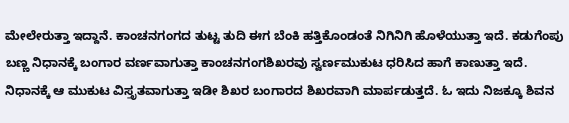ಮೇಲೇರುತ್ತಾ ಇದ್ದಾನೆ. ಕಾಂಚನಗಂಗದ ತುಟ್ಟ ತುದಿ ಈಗ ಬೆಂಕಿ ಹತ್ತಿಕೊಂಡಂತೆ ನಿಗಿನಿಗಿ ಹೊಳೆಯುತ್ತಾ ಇದೆ. ಕಡುಗೆಂಪು ಬಣ್ಣ ನಿಧಾನಕ್ಕೆ ಬಂಗಾರ ವರ್ಣವಾಗುತ್ತಾ ಕಾಂಚನಗಂಗಶಿಖರವು ಸ್ವರ್ಣಮುಕುಟ ಧರಿಸಿದ ಹಾಗೆ ಕಾಣುತ್ತಾ ಇದೆ. ನಿಧಾನಕ್ಕೆ ಆ ಮುಕುಟ ವಿಸ್ತೃತವಾಗುತ್ತಾ ಇಡೀ ಶಿಖರ ಬಂಗಾರದ ಶಿಖರವಾಗಿ ಮಾರ್ಪಡುತ್ತದೆ. ಓ ಇದು ನಿಜಕ್ಕೂ ಶಿವನ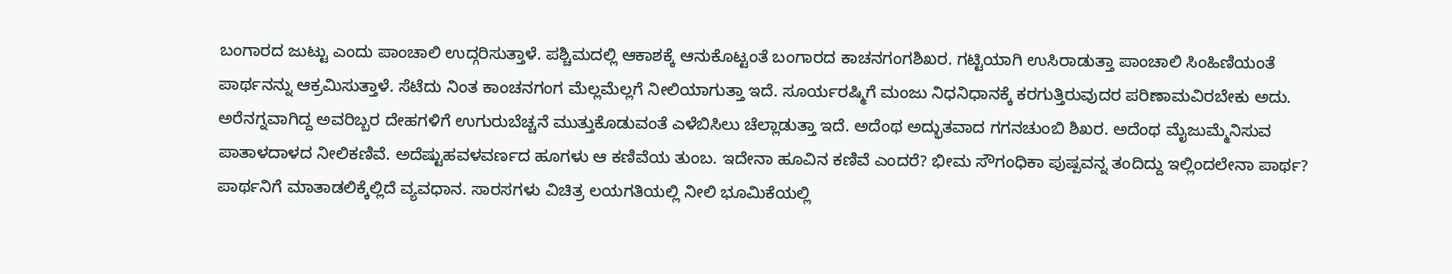ಬಂಗಾರದ ಜುಟ್ಟು ಎಂದು ಪಾಂಚಾಲಿ ಉದ್ಗರಿಸುತ್ತಾಳೆ. ಪಶ್ಚಿಮದಲ್ಲಿ ಆಕಾಶಕ್ಕೆ ಆನುಕೊಟ್ಟಂತೆ ಬಂಗಾರದ ಕಾಚನಗಂಗಶಿಖರ. ಗಟ್ಟಿಯಾಗಿ ಉಸಿರಾಡುತ್ತಾ ಪಾಂಚಾಲಿ ಸಿಂಹಿಣಿಯಂತೆ ಪಾರ್ಥನನ್ನು ಆಕ್ರಮಿಸುತ್ತಾಳೆ. ಸೆಟೆದು ನಿಂತ ಕಾಂಚನಗಂಗ ಮೆಲ್ಲಮೆಲ್ಲಗೆ ನೀಲಿಯಾಗುತ್ತಾ ಇದೆ. ಸೂರ್ಯರಷ್ಮಿಗೆ ಮಂಜು ನಿಧನಿಧಾನಕ್ಕೆ ಕರಗುತ್ತಿರುವುದರ ಪರಿಣಾಮವಿರಬೇಕು ಅದು. ಅರೆನಗ್ನವಾಗಿದ್ದ ಅವರಿಬ್ಬರ ದೇಹಗಳಿಗೆ ಉಗುರುಬೆಚ್ಚನೆ ಮುತ್ತುಕೊಡುವಂತೆ ಎಳೆಬಿಸಿಲು ಚೆಲ್ಲಾಡುತ್ತಾ ಇದೆ. ಅದೆಂಥ ಅದ್ಭುತವಾದ ಗಗನಚುಂಬಿ ಶಿಖರ. ಅದೆಂಥ ಮೈಜುಮ್ಮೆನಿಸುವ ಪಾತಾಳದಾಳದ ನೀಲಿಕಣಿವೆ. ಅದೆಷ್ಟುಹವಳವರ್ಣದ ಹೂಗಳು ಆ ಕಣಿವೆಯ ತುಂಬ. ಇದೇನಾ ಹೂವಿನ ಕಣಿವೆ ಎಂದರೆ? ಭೀಮ ಸೌಗಂಧಿಕಾ ಪುಷ್ಪವನ್ನ ತಂದಿದ್ದು ಇಲ್ಲಿಂದಲೇನಾ ಪಾರ್ಥ? ಪಾರ್ಥನಿಗೆ ಮಾತಾಡಲಿಕ್ಕೆಲ್ಲಿದೆ ವ್ಯವಧಾನ. ಸಾರಸಗಳು ವಿಚಿತ್ರ ಲಯಗತಿಯಲ್ಲಿ ನೀಲಿ ಭೂಮಿಕೆಯಲ್ಲಿ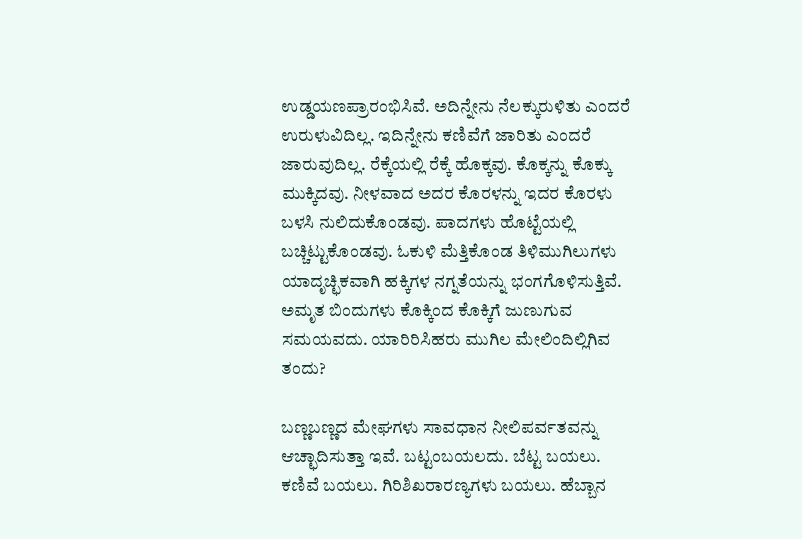ಉಡ್ಡಯಣಪ್ರಾರಂಭಿಸಿವೆ. ಅದಿನ್ನೇನು ನೆಲಕ್ಕುರುಳಿತು ಎಂದರೆ ಉರುಳುವಿದಿಲ್ಲ. ಇದಿನ್ನೇನು ಕಣಿವೆಗೆ ಜಾರಿತು ಎಂದರೆ ಜಾರುವುದಿಲ್ಲ. ರೆಕ್ಕೆಯಲ್ಲಿ ರೆಕ್ಕೆ ಹೊಕ್ಕವು. ಕೊಕ್ಕನ್ನು ಕೊಕ್ಕು ಮುಕ್ಕಿದವು. ನೀಳವಾದ ಅದರ ಕೊರಳನ್ನು ಇದರ ಕೊರಳು ಬಳಸಿ ನುಲಿದುಕೊಂಡವು. ಪಾದಗಳು ಹೊಟ್ಟೆಯಲ್ಲಿ ಬಚ್ಚಿಟ್ಟುಕೊಂಡವು. ಓಕುಳಿ ಮೆತ್ತಿಕೊಂಡ ತಿಳಿಮುಗಿಲುಗಳು ಯಾದೃಚ್ಛಿಕವಾಗಿ ಹಕ್ಕಿಗಳ ನಗ್ನತೆಯನ್ನು ಭಂಗಗೊಳಿಸುತ್ತಿವೆ. ಅಮೃತ ಬಿಂದುಗಳು ಕೊಕ್ಕಿಂದ ಕೊಕ್ಕಿಗೆ ಜುಣುಗುವ ಸಮಯವದು. ಯಾರಿರಿಸಿಹರು ಮುಗಿಲ ಮೇಲಿಂದಿಲ್ಲಿಗಿವ ತಂದು?

ಬಣ್ಣಬಣ್ಣದ ಮೇಘಗಳು ಸಾವಧಾನ ನೀಲಿಪರ್ವತವನ್ನು ಆಚ್ಛಾದಿಸುತ್ತಾ ಇವೆ. ಬಟ್ಟಂಬಯಲದು. ಬೆಟ್ಟ ಬಯಲು. ಕಣಿವೆ ಬಯಲು. ಗಿರಿಶಿಖರಾರಣ್ಯಗಳು ಬಯಲು. ಹೆಬ್ಬಾನ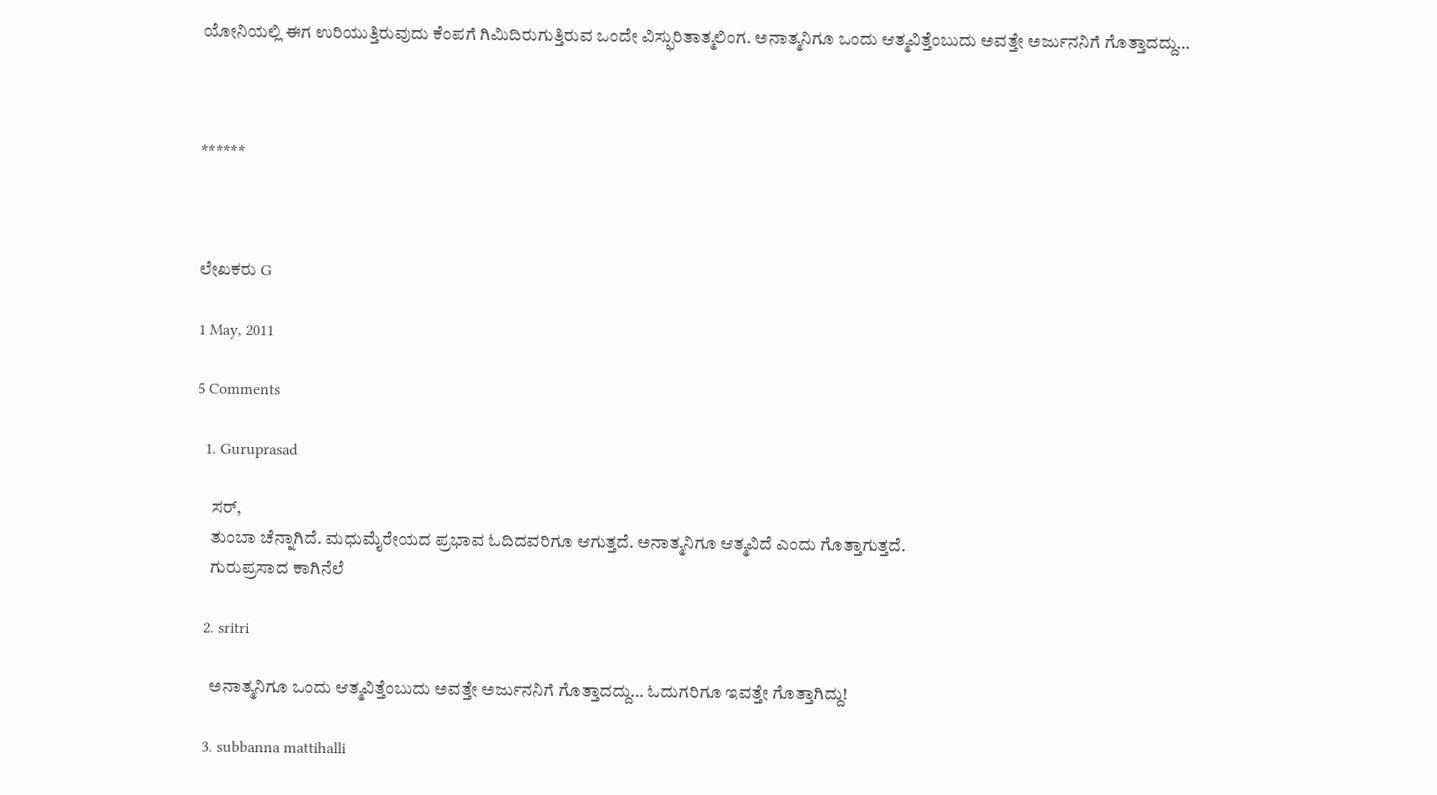ಯೋನಿಯಲ್ಲಿ ಈಗ ಉರಿಯುತ್ತಿರುವುದು ಕೆಂಪಗೆ ಗಿಮಿದಿರುಗುತ್ತಿರುವ ಒಂದೇ ವಿಸ್ಫುರಿತಾತ್ಮಲಿಂಗ. ಅನಾತ್ಮನಿಗೂ ಒಂದು ಆತ್ಮವಿತ್ತೆಂಬುದು ಅವತ್ತೇ ಅರ್ಜುನನಿಗೆ ಗೊತ್ತಾದದ್ದು…



******



ಲೇಖಕರು G

1 May, 2011

5 Comments

  1. Guruprasad

    ಸರ್,
    ತುಂಬಾ ಚೆನ್ನಾಗಿದೆ. ಮಧುಮೈರೇಯದ ಪ್ರಭಾವ ಓದಿದವರಿಗೂ ಆಗುತ್ತದೆ. ಅನಾತ್ಮನಿಗೂ ಆತ್ಮವಿದೆ ಎಂದು ಗೊತ್ತಾಗುತ್ತದೆ.
    ಗುರುಪ್ರಸಾದ ಕಾಗಿನೆಲೆ

  2. sritri

    ಅನಾತ್ಮನಿಗೂ ಒಂದು ಆತ್ಮವಿತ್ತೆಂಬುದು ಅವತ್ತೇ ಅರ್ಜುನನಿಗೆ ಗೊತ್ತಾದದ್ದು… ಓದುಗರಿಗೂ ಇವತ್ತೇ ಗೊತ್ತಾಗಿದ್ದು!

  3. subbanna mattihalli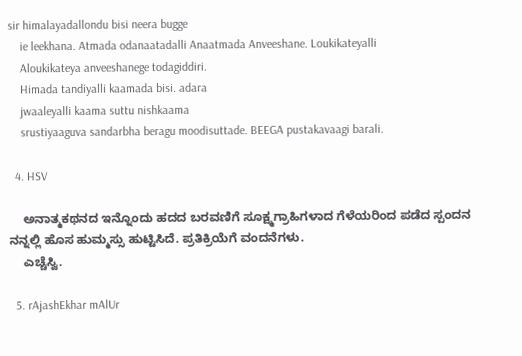sir himalayadallondu bisi neera bugge
    ie leekhana. Atmada odanaatadalli Anaatmada Anveeshane. Loukikateyalli
    Aloukikateya anveeshanege todagiddiri.
    Himada tandiyalli kaamada bisi. adara
    jwaaleyalli kaama suttu nishkaama
    srustiyaaguva sandarbha beragu moodisuttade. BEEGA pustakavaagi barali.

  4. HSV

    ಅನಾತ್ಮಕಥನದ ಇನ್ನೊಂದು ಹದದ ಬರವಣಿಗೆ ಸೂಕ್ಷ್ಮಗ್ರಾಹಿಗಳಾದ ಗೆಳೆಯರಿಂದ ಪಡೆದ ಸ್ಪಂದನ ನನ್ನಲ್ಲಿ ಹೊಸ ಹುಮ್ಮಸ್ಸು ಹುಟ್ಟಿಸಿದೆ. ಪ್ರತಿಕ್ರಿಯೆಗೆ ವಂದನೆಗಳು.
    ಎಚ್ಚೆಸ್ವಿ.

  5. rAjashEkhar mAlUr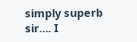simply superb sir…. I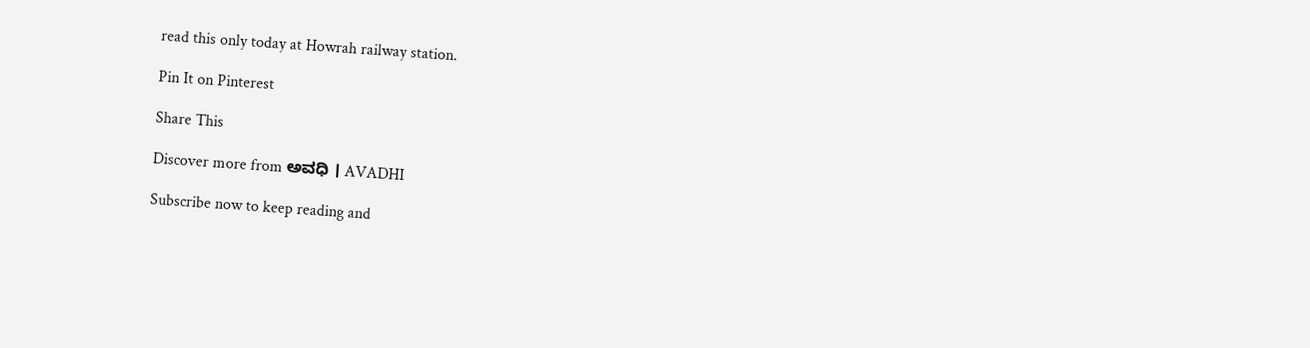read this only today at Howrah railway station.

Pin It on Pinterest

Share This

Discover more from ಅವಧಿ । AVADHI

Subscribe now to keep reading and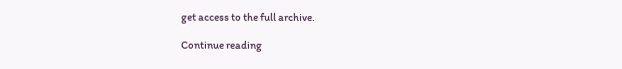get access to the full archive.

Continue reading